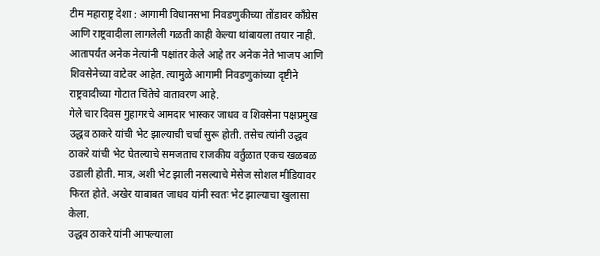टीम महाराष्ट्र देशा : आगामी विधानसभा निवडणुकीच्या तोंडावर कॉंग्रेस आणि राष्ट्रवादीला लागलेली गळती काही केल्या थांबायला तयार नाही. आतापर्यंत अनेक नेत्यांनी पक्षांतर केले आहे तर अनेक नेते भाजप आणि शिवसेनेच्या वाटेवर आहेत. त्यामुळे आगामी निवडणुकांच्या दृष्टीने राष्ट्रवादीच्या गोटात चिंतेचे वातावरण आहे.
गेले चार दिवस गुहागरचे आमदार भास्कर जाधव व शिवसेना पक्षप्रमुख उद्धव ठाकरे यांची भेट झाल्याची चर्चा सुरू होती. तसेच त्यांनी उद्धव ठाकरे यांची भेट घेतल्याचे समजताच राजकीय वर्तुळात एकच खळबळ उडाली होती. मात्र, अशी भेट झाली नसल्याचे मेसेज सोशल मीडियावर फिरत होते. अखेर याबाबत जाधव यांनी स्वतः भेट झाल्याचा खुलासा केला.
उद्धव ठाकरे यांनी आपल्याला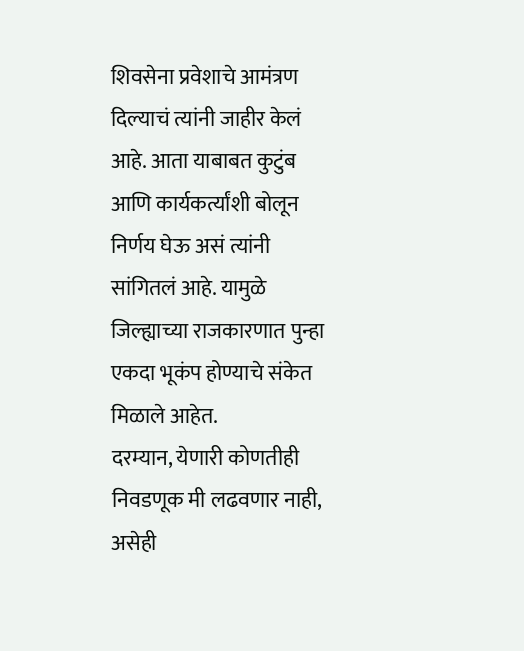शिवसेना प्रवेशाचे आमंत्रण दिल्याचं त्यांनी जाहीर केलं आहे. आता याबाबत कुटुंब आणि कार्यकर्त्यांशी बोलून निर्णय घेऊ असं त्यांनी सांगितलं आहे. यामुळे जिल्ह्याच्या राजकारणात पुन्हा एकदा भूकंप होण्याचे संकेत मिळाले आहेत.
दरम्यान, येणारी कोणतीही निवडणूक मी लढवणार नाही, असेही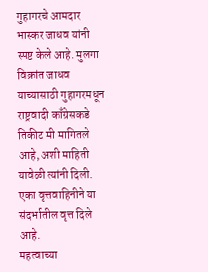गुहागरचे आमदार भास्कर जाधव यांनी स्पष्ट केले आहे. मुलगा विक्रांत जाधव याच्यासाठी गुहागरमधून राष्ट्रवादी काँग्रेसकडे तिकीट मी मागितले आहे, अशी माहिती यावेळी त्यांनी दिली. एका वृत्तवाहिनीने या संदर्भातील वृत्त दिले आहे.
महत्वाच्या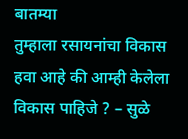बातम्या
तुम्हाला रसायनांचा विकास हवा आहे की आम्ही केलेला विकास पाहिजे ? – सुळे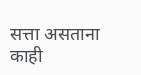सत्ता असताना काही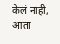केलं नाही, आता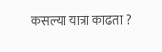कसल्या यात्रा काढता ?